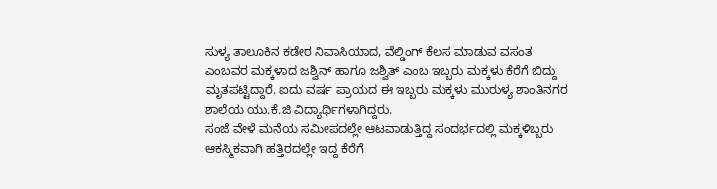ಸುಳ್ಯ ತಾಲೂಕಿನ ಕಡೇರ ನಿವಾಸಿಯಾದ, ವೆಲ್ಡಿಂಗ್ ಕೆಲಸ ಮಾಡುವ ವಸಂತ ಎಂಬವರ ಮಕ್ಕಳಾದ ಜಶ್ವಿನ್ ಹಾಗೂ ಜಶ್ವಿತ್ ಎಂಬ ಇಬ್ಬರು ಮಕ್ಕಳು ಕೆರೆಗೆ ಬಿದ್ದು ಮೃತಪಟ್ಟಿದ್ದಾರೆ. ಐದು ವರ್ಷ ಪ್ರಾಯದ ಈ ಇಬ್ಬರು ಮಕ್ಕಳು ಮುರುಳ್ಯ ಶಾಂತಿನಗರ ಶಾಲೆಯ ಯು.ಕೆ.ಜಿ ವಿದ್ಯಾರ್ಥಿಗಳಾಗಿದ್ದರು.
ಸಂಜೆ ವೇಳೆ ಮನೆಯ ಸಮೀಪದಲ್ಲೇ ಆಟವಾಡುತ್ತಿದ್ದ ಸಂದರ್ಭದಲ್ಲಿ ಮಕ್ಕಳಿಬ್ಬರು ಆಕಸ್ಮಿಕವಾಗಿ ಹತ್ತಿರದಲ್ಲೇ ಇದ್ದ ಕೆರೆಗೆ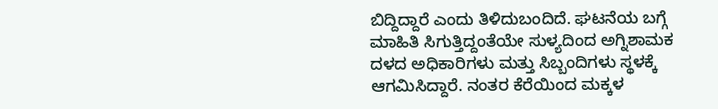ಬಿದ್ದಿದ್ದಾರೆ ಎಂದು ತಿಳಿದುಬಂದಿದೆ. ಘಟನೆಯ ಬಗ್ಗೆ ಮಾಹಿತಿ ಸಿಗುತ್ತಿದ್ದಂತೆಯೇ ಸುಳ್ಯದಿಂದ ಅಗ್ನಿಶಾಮಕ ದಳದ ಅಧಿಕಾರಿಗಳು ಮತ್ತು ಸಿಬ್ಬಂದಿಗಳು ಸ್ಥಳಕ್ಕೆ ಆಗಮಿಸಿದ್ದಾರೆ. ನಂತರ ಕೆರೆಯಿಂದ ಮಕ್ಕಳ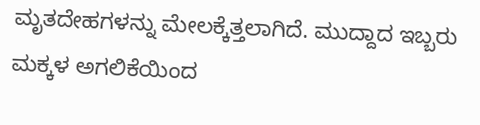ಮೃತದೇಹಗಳನ್ನು ಮೇಲಕ್ಕೆತ್ತಲಾಗಿದೆ. ಮುದ್ದಾದ ಇಬ್ಬರು ಮಕ್ಕಳ ಅಗಲಿಕೆಯಿಂದ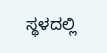ಸ್ಥಳದಲ್ಲಿ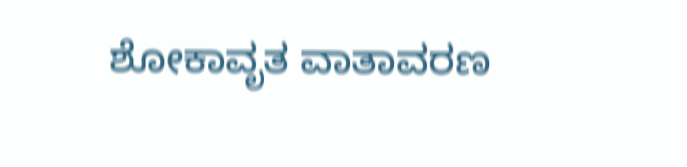ಶೋಕಾವೃತ ವಾತಾವರಣ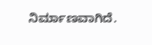ನಿರ್ಮಾಣವಾಗಿದೆ.